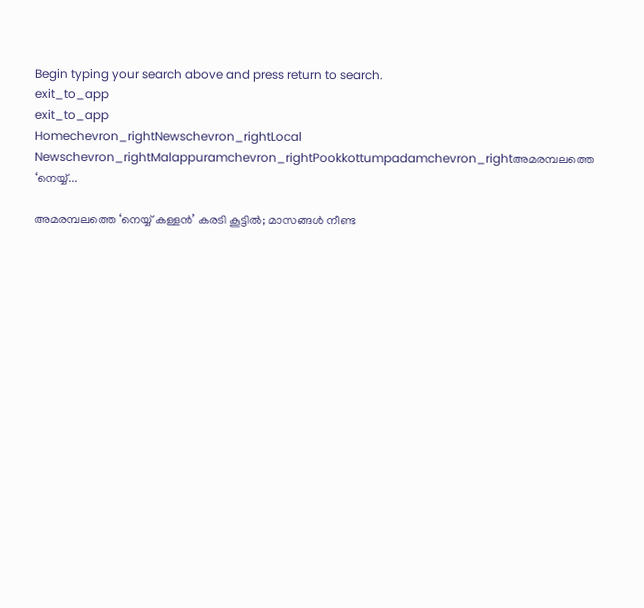Begin typing your search above and press return to search.
exit_to_app
exit_to_app
Homechevron_rightNewschevron_rightLocal Newschevron_rightMalappuramchevron_rightPookkottumpadamchevron_rightഅമരമ്പലത്തെ ‘നെയ്യ്...

അമരമ്പലത്തെ ‘നെയ്യ് കള്ളൻ’ കരടി കൂട്ടിൽ; മാസങ്ങൾ നീണ്ട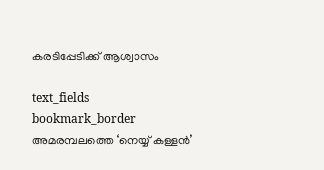കരടിപ്പേടിക്ക് ആശ്വാസം

text_fields
bookmark_border
അമരമ്പലത്തെ ‘നെയ്യ് കള്ളൻ’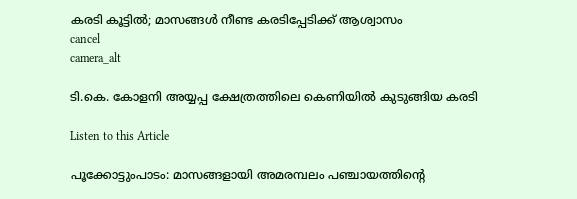കരടി കൂട്ടിൽ; മാസങ്ങൾ നീണ്ട കരടിപ്പേടിക്ക് ആശ്വാസം
cancel
camera_alt

ടി.കെ. കോളനി അയ്യപ്പ ക്ഷേത്രത്തിലെ കെണിയിൽ കുടുങ്ങിയ കരടി

Listen to this Article

പൂക്കോട്ടുംപാടം: മാസങ്ങളായി അമരമ്പലം പഞ്ചായത്തിന്റെ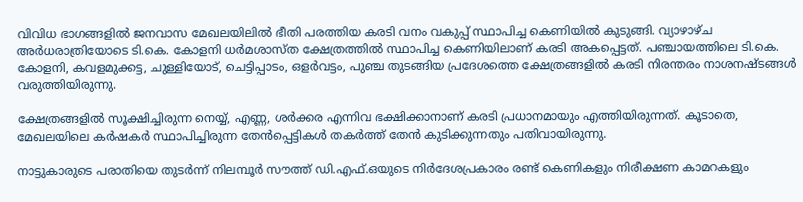വിവിധ ഭാഗങ്ങളിൽ ജനവാസ മേഖലയിലിൽ ഭീതി പരത്തിയ കരടി വനം വകുപ്പ് സ്ഥാപിച്ച കെണിയിൽ കുടുങ്ങി. വ്യാഴാഴ്ച അർധരാത്രിയോടെ ടി.കെ. കോളനി ധർമശാസ്ത ക്ഷേത്രത്തിൽ സ്ഥാപിച്ച കെണിയിലാണ് കരടി അകപ്പെട്ടത്. പഞ്ചായത്തിലെ ടി.കെ. കോളനി, കവളമുക്കട്ട, ചുള്ളിയോട്, ചെട്ടിപ്പാടം, ഒളർവട്ടം, പുഞ്ച തുടങ്ങിയ പ്രദേശത്തെ ക്ഷേത്രങ്ങളിൽ കരടി നിരന്തരം നാശനഷ്ടങ്ങൾ വരുത്തിയിരുന്നു.

ക്ഷേത്രങ്ങളിൽ സൂക്ഷിച്ചിരുന്ന നെയ്യ്, എണ്ണ, ശർക്കര എന്നിവ ഭക്ഷിക്കാനാണ് കരടി പ്രധാനമായും എത്തിയിരുന്നത്. കൂടാതെ, മേഖലയിലെ കർഷകർ സ്ഥാപിച്ചിരുന്ന തേൻപ്പെട്ടികൾ തകർത്ത് തേൻ കുടിക്കുന്നതും പതിവായിരുന്നു.

നാട്ടുകാരുടെ പരാതിയെ തുടർന്ന് നിലമ്പൂർ സൗത്ത് ഡി.എഫ്.ഒയുടെ നിർദേശപ്രകാരം രണ്ട് കെണികളും നിരീക്ഷണ കാമറകളും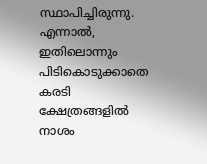സ്ഥാപിച്ചിരുന്നു. എന്നാൽ, ഇതിലൊന്നും പിടികൊടുക്കാതെ കരടി ക്ഷേത്രങ്ങളിൽ നാശം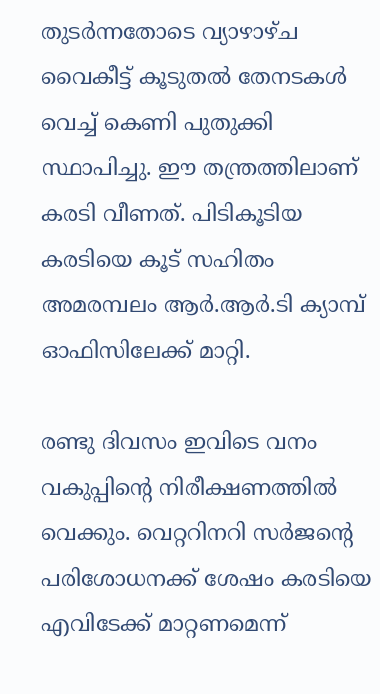തുടർന്നതോടെ വ്യാഴാഴ്ച വൈകീട്ട് കൂടുതൽ തേനടകൾ വെച്ച് കെണി പുതുക്കി സ്ഥാപിച്ചു. ഈ തന്ത്രത്തിലാണ് കരടി വീണത്. പിടികൂടിയ കരടിയെ കൂട് സഹിതം അമരമ്പലം ആർ.ആർ.ടി ക്യാമ്പ് ഓഫിസിലേക്ക് മാറ്റി.

രണ്ടു ദിവസം ഇവിടെ വനം വകുപ്പിന്റെ നിരീക്ഷണത്തിൽ വെക്കും. വെറ്ററിനറി സർജന്റെ പരിശോധനക്ക് ശേഷം കരടിയെ എവിടേക്ക് മാറ്റണമെന്ന്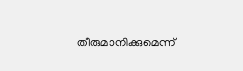തീരുമാനിക്കുമെന്ന്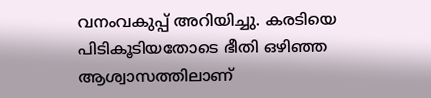വനംവകുപ്പ് അറിയിച്ചു. കരടിയെ പിടികൂടിയതോടെ ഭീതി ഒഴിഞ്ഞ ആശ്വാസത്തിലാണ്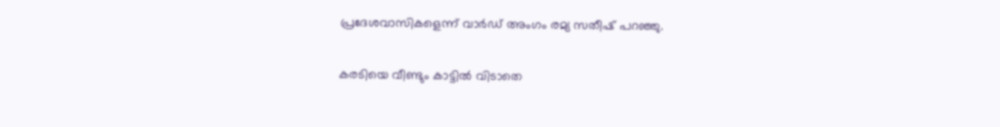പ്രദേശവാസികളെന്ന് വാർഡ് അംഗം രമ്യ സതീഷ് പറഞ്ഞു.

കരടിയെ വീണ്ടും കാട്ടിൽ വിടാതെ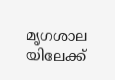മൃഗശാല യിലേക്ക്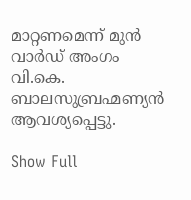മാറ്റണമെന്ന് മുൻ വാർഡ് അംഗം വി.കെ. ബാലസുബ്രഹ്മണ്യൻ ആവശ്യപ്പെട്ടു.

Show Full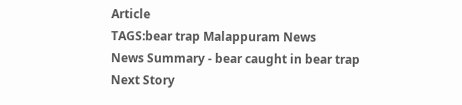Article
TAGS:bear trap Malappuram News
News Summary - bear caught in bear trap
Next Story